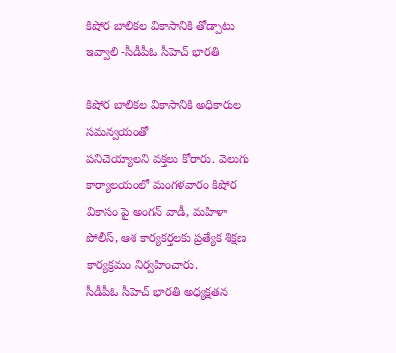కిషోర బాలికల వికాసానికి తోడ్పాటు ఇవ్వాలి -సీడీపీఓ సీహెచ్ భారతి

కిషోర బాలికల వికాసానికి అధికారుల సమన్వయంతో
పనిచెయ్యాలని వక్తలు కోరారు. వెలుగు కార్యాలయంలో మంగళవారం కిషోర వికాసం పై అంగన్ వాడీ, మహిళా పోలీస్, ఆశ కార్యకర్తలకు ప్రత్యేక శిక్షణ కార్యక్రమం నిర్వహించారు.
సీడీపీఓ సీహెచ్ భారతి అధ్యక్షతన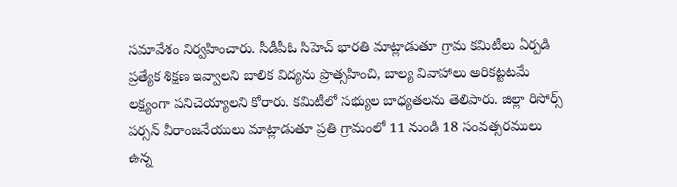సమావేశం నిర్వహించారు. సీడీపీఓ సిహెచ్ భారతి మాట్లాడుతూ గ్రామ కమిటీలు ఏర్పడి ప్రత్యేక శిక్షణ ఇవ్వాలని బాలిక విద్యను ప్రొత్సహించి, బాల్య వివాహాలు అరికట్టటమే లక్ష్యంగా పనిచెయ్యాలని కోరారు. కమిటీలో సభ్యుల బాధ్యతలను తెలిపారు. జిల్లా రిసోర్స్ పర్సన్ వీరాంజనేయులు మాట్లాడుతూ ప్రతి గ్రామంలో 11 నుండి 18 సంవత్సరములు ఉన్న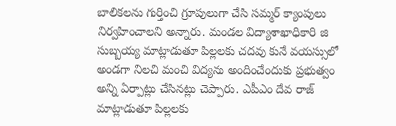బాలికలను గుర్తించి గ్రూపులుగా చేసి సమ్మర్ క్యాంపులు నిర్వహించాలని అన్నారు. మండల విద్యాశాఖాధికారి జి సుబ్బయ్య మాట్లాడుతూ పిల్లలకు చదవు కునే వయస్సులో అండగా నిలచి మంచి విద్యను అందించేందుకు ప్రభుత్వం అన్ని ఏర్పాట్లు చేసినట్లు చెప్పారు. ఎపీఎం దేవ రాజ్ మాట్లాడుతూ పిల్లలకు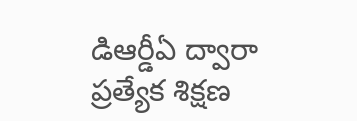డిఆర్డీఏ ద్వారా ప్రత్యేక శిక్షణ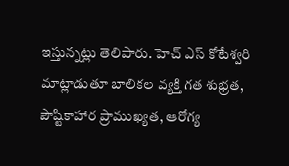ఇస్తున్నట్లు తెలిపారు. హెచ్ ఎస్ కోటేశ్వరి మాట్లాడుతూ బాలికల వ్యక్తి గత శుభ్రత, పౌష్టికాహార ప్రాముఖ్యత, ఆరోగ్య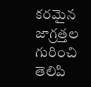కరమైన జాగ్రత్తల గురించి తెలిపి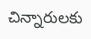చిన్నారులకు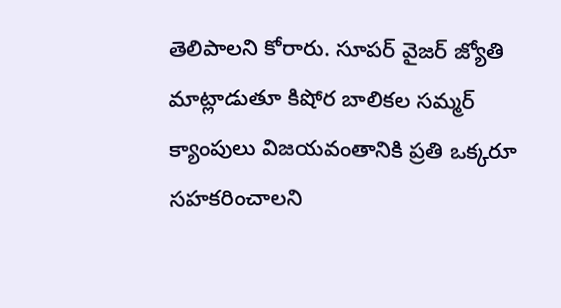తెలిపాలని కోరారు. సూపర్ వైజర్ జ్యోతి మాట్లాడుతూ కిషోర బాలికల సమ్మర్ క్యాంపులు విజయవంతానికి ప్రతి ఒక్కరూ సహకరించాలని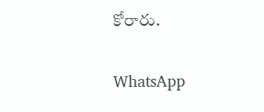కోరారు.

WhatsApp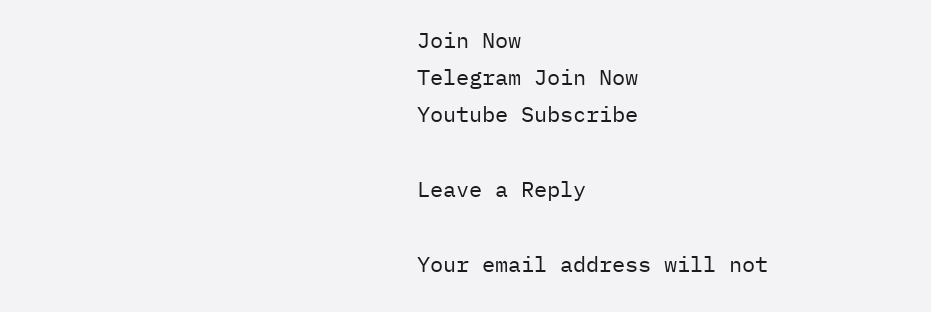Join Now
Telegram Join Now
Youtube Subscribe

Leave a Reply

Your email address will not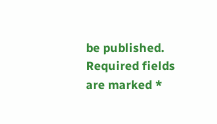be published. Required fields are marked *